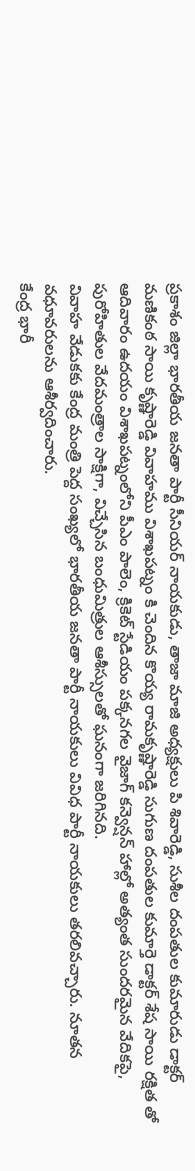ప్రకాశం జిల్లా భారతీయ జనతా పార్టీ సీనియర్ నాయకుడు, తాజా మాజి అధ్యక్షులు పి శివారెడ్డి, సుశీల దంపతుల కుమారుడు డాక్టర్ మణికంఠ సాయి కృష్ణారెడ్డి వివాహము విశాఖపట్నం కి చెందిన కొయ్య రామకృష్ణారెడ్డి సుగుణ దంపతుల కుమార్తె డాక్టర్ శేష సాయి రక్షిత తో ఆదివారం ఉదయం విశాఖపట్నంలోని పీఎం పాలెం, క్రికెట్ స్టేడియం పక్కనగల వైజాగ్ కన్వెన్షన్ హాల్లో అత్యంత సుందరమైన వేదికపై, పురోహితుల వేదమంత్రాల సాక్షిగా, విచ్చేసిన బంధుమిత్రుల ఆశీస్సులతో ఘనంగా జరిగినది.
వివాహ వేడుకకు కేంద్ర మంత్రి పెద్ద సంఖ్యలో భారతీయ జనతా పార్టీ నాయకులు వివిధ పార్టీ నాయకులు తరలివచ్చారు. నూతన వధూవరులను ఆశీర్వదించారు.
కేంద్ర భారీ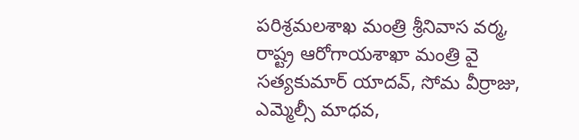పరిశ్రమలశాఖ మంత్రి శ్రీనివాస వర్మ, రాష్ట్ర ఆరోగాయశాఖా మంత్రి వై సత్యకుమార్ యాదవ్, సోమ వీర్రాజు, ఎమ్మెల్సీ మాధవ,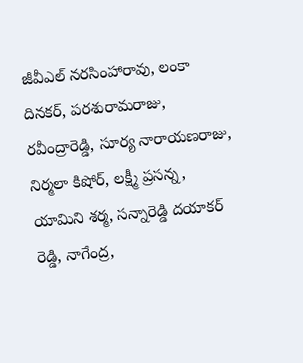జీవీఎల్ నరసింహారావు, లంకా దినకర్, పరశురామరాజు, రవీంద్రారెడ్డి, సూర్య నారాయణరాజు, నిర్మలా కిషోర్, లక్ష్మీ ప్రసన్న, యామిని శర్మ, సన్నారెడ్డి దయాకర్ రెడ్డి, నాగేంద్ర,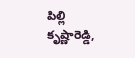పిల్లి కృష్ణారెడ్డి,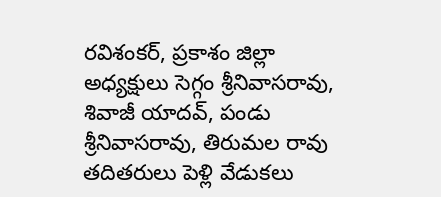రవిశంకర్, ప్రకాశం జిల్లా అధ్యక్షులు సెగ్గం శ్రీనివాసరావు, శివాజీ యాదవ్, పండు శ్రీనివాసరావు, తిరుమల రావు తదితరులు పెళ్లి వేడుకలు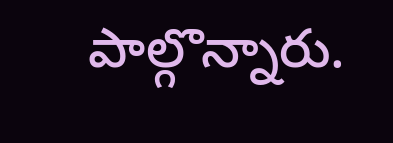పాల్గొన్నారు.